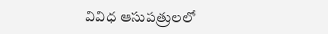వివిధ ఆసుపత్రులలో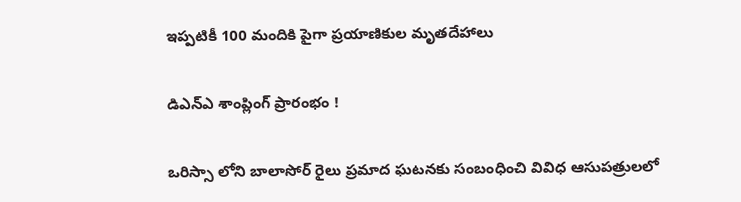ఇప్పటికీ 100 మందికి పైగా ప్రయాణికుల మృతదేహాలు

డిఎన్‌ఎ శాంప్లింగ్ ప్రారంభం !

ఒరిస్సా లోని బాలాసోర్ రైలు ప్రమాద ఘటనకు సంబంధించి వివిధ ఆసుపత్రులలో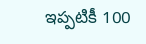ఇప్పటికీ 100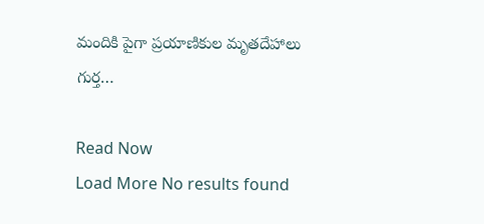మందికి పైగా ప్రయాణికుల మృతదేహాలు గుర్త…

Read Now
Load More No results found